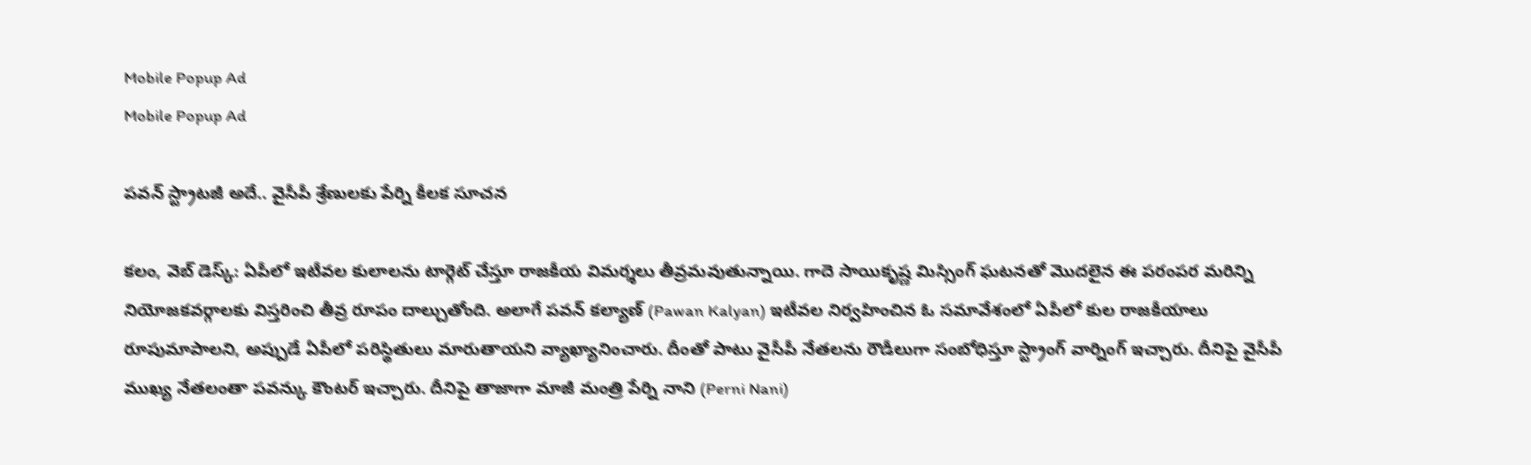Mobile Popup Ad
Mobile Popup Ad

పవన్ స్ట్రాటజీ అదే.. వైసీపీ శ్రేణులకు పేర్ని కీలక సూచన

క‌లం, వెబ్ డెస్క్: ఏపీలో ఇటీవల కులాలను టార్గెట్ చేస్తూ రాజకీయ విమర్శలు తీవ్రమవుతున్నాయి. గాదె సాయికృష్ణ మిస్సింగ్ ఘటనతో మొదలైన ఈ పరంపర మరిన్ని నియోజకవర్గాలకు విస్తరించి తీవ్ర రూపం దాల్చుతోంది. అలాగే పవన్ కల్యాణ్ (Pawan Kalyan) ఇటీవల నిర్వహించిన ఓ సమావేశంలో ఏపీలో కుల రాజకీయాలు రూపుమాపాలని, అప్పుడే ఏపీలో పరిస్థితులు మారుతాయని వ్యాఖ్యానించారు. దీంతో పాటు వైసీపీ నేతలను రౌడీలుగా సంబోధిస్తూ స్ట్రాంగ్ వార్నింగ్ ఇచ్చారు. దీనిపై వైసీపీ ముఖ్య నేతలంతా పవన్కు కౌంటర్ ఇచ్చారు. దీనిపై తాజాగా మాజీ మంత్రి పేర్ని నాని (Perni Nani)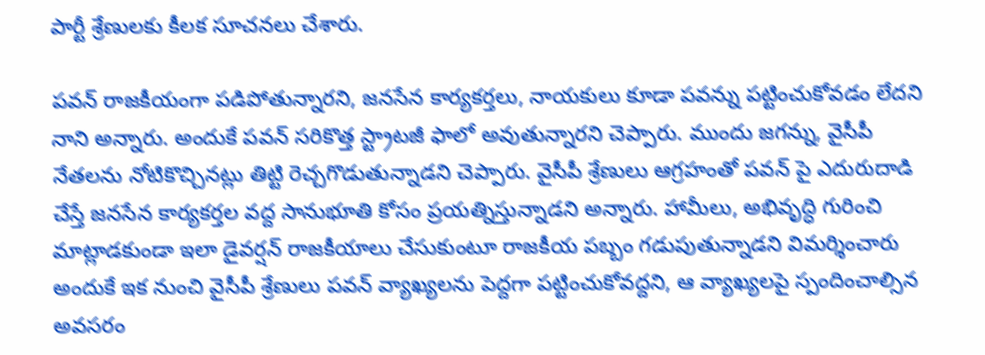పార్టీ శ్రేణులకు కీలక సూచనలు చేశారు.

పవన్ రాజకీయంగా పడిపోతున్నారని, జనసేన కార్యకర్తలు, నాయకులు కూడా పవన్ను పట్టించుకోవడం లేదని నాని అన్నారు. అందుకే పవన్ సరికొత్త స్ట్రాటజీ ఫాలో అవుతున్నారని చెప్పారు. ముందు జగన్ను, వైసీపీ నేతలను నోటికొచ్చినట్లు తిట్టి రెచ్చగొడుతున్నాడని చెప్పారు. వైసీపీ శ్రేణులు ఆగ్రహంతో పవన్ పై ఎదురుదాడి చేస్తే జనసేన కార్యకర్తల వద్ద సానుభూతి కోసం ప్రయత్నిస్తున్నాడని అన్నారు. హామీలు, అభివృద్ధి గురించి మాట్లాడకుండా ఇలా డైవర్షన్ రాజకీయాలు చేసుకుంటూ రాజకీయ పబ్బం గడుపుతున్నాడని విమర్శించారు అందుకే ఇక నుంచి వైసీపీ శ్రేణులు పవన్ వ్యాఖ్యలను పెద్దగా పట్టించుకోవద్దని, ఆ వ్యాఖ్యలపై స్పందించాల్సిన అవసరం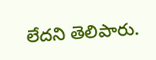లేదని తెలిపారు.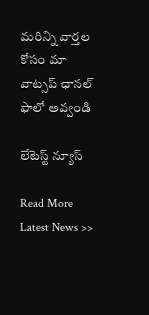మ‌రిన్ని వార్త‌ల కోసం మా వాట్స‌ప్ ఛాన‌ల్ ఫాలో అవ్వండి

లేటెస్ట్ న్యూస్‌

Read More Latest News >>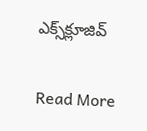ఎక్స్‌క్లూజివ్‌

Read More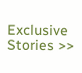Exclusive Stories >>